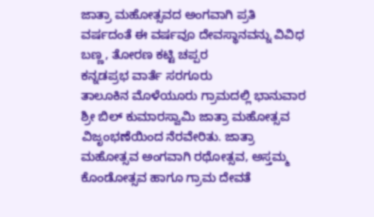ಜಾತ್ರಾ ಮಹೋತ್ಸವದ ಅಂಗವಾಗಿ ಪ್ರತಿ ವರ್ಷದಂತೆ ಈ ವರ್ಷವೂ ದೇವಸ್ಥಾನವನ್ನು ವಿವಿಧ ಬಣ್ಣ, ತೋರಣ ಕಟ್ಟಿ ಚಪ್ಪರ
ಕನ್ನಡಪ್ರಭ ವಾರ್ತೆ ಸರಗೂರು
ತಾಲೂಕಿನ ಮೊಳೆಯೂರು ಗ್ರಾಮದಲ್ಲಿ ಭಾನುವಾರ ಶ್ರೀ ಬಿಲ್ ಕುಮಾರಸ್ವಾಮಿ ಜಾತ್ರಾ ಮಹೋತ್ಸವ ವಿಜೃಂಭಣೆಯಿಂದ ನೆರವೇರಿತು. ಜಾತ್ರಾ ಮಹೋತ್ಸವ ಅಂಗವಾಗಿ ರಥೋತ್ಸವ, ಅಸ್ತಮ್ಮ ಕೊಂಡೋತ್ಸವ ಹಾಗೂ ಗ್ರಾಮ ದೇವತೆ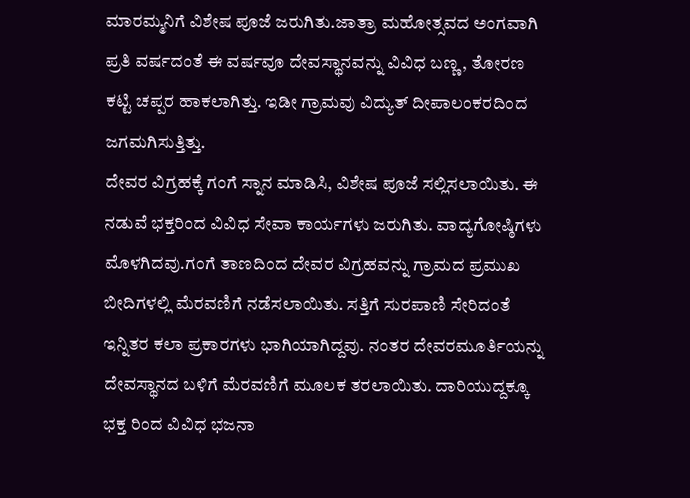ಮಾರಮ್ಮನಿಗೆ ವಿಶೇಷ ಪೂಜೆ ಜರುಗಿತು.ಜಾತ್ರಾ ಮಹೋತ್ಸವದ ಅಂಗವಾಗಿ ಪ್ರತಿ ವರ್ಷದಂತೆ ಈ ವರ್ಷವೂ ದೇವಸ್ಥಾನವನ್ನು ವಿವಿಧ ಬಣ್ಣ, ತೋರಣ ಕಟ್ಟಿ ಚಪ್ಪರ ಹಾಕಲಾಗಿತ್ತು. ಇಡೀ ಗ್ರಾಮವು ವಿದ್ಯುತ್ ದೀಪಾಲಂಕರದಿಂದ ಜಗಮಗಿಸುತ್ತಿತ್ತು.
ದೇವರ ವಿಗ್ರಹಕ್ಕೆ ಗಂಗೆ ಸ್ನಾನ ಮಾಡಿಸಿ, ವಿಶೇಷ ಪೂಜೆ ಸಲ್ಲಿಸಲಾಯಿತು. ಈ ನಡುವೆ ಭಕ್ತರಿಂದ ವಿವಿಧ ಸೇವಾ ಕಾರ್ಯಗಳು ಜರುಗಿತು. ವಾದ್ಯಗೋಷ್ಠಿಗಳು ಮೊಳಗಿದವು.ಗಂಗೆ ತಾಣದಿಂದ ದೇವರ ವಿಗ್ರಹವನ್ನು ಗ್ರಾಮದ ಪ್ರಮುಖ ಬೀದಿಗಳಲ್ಲಿ ಮೆರವಣಿಗೆ ನಡೆಸಲಾಯಿತು. ಸತ್ತಿಗೆ ಸುರಪಾಣಿ ಸೇರಿದಂತೆ ಇನ್ನಿತರ ಕಲಾ ಪ್ರಕಾರಗಳು ಭಾಗಿಯಾಗಿದ್ದವು. ನಂತರ ದೇವರಮೂರ್ತಿಯನ್ನು ದೇವಸ್ಥಾನದ ಬಳಿಗೆ ಮೆರವಣಿಗೆ ಮೂಲಕ ತರಲಾಯಿತು. ದಾರಿಯುದ್ದಕ್ಕೂ ಭಕ್ತ ರಿಂದ ವಿವಿಧ ಭಜನಾ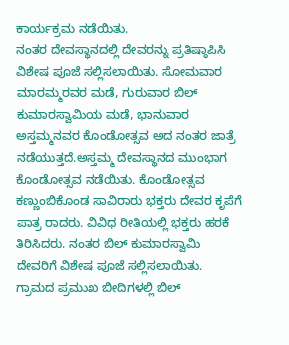ಕಾರ್ಯಕ್ರಮ ನಡೆಯಿತು.
ನಂತರ ದೇವಸ್ಥಾನದಲ್ಲಿ ದೇವರನ್ನು ಪ್ರತಿಷ್ಠಾಪಿಸಿ ವಿಶೇಷ ಪೂಜೆ ಸಲ್ಲಿಸಲಾಯಿತು. ಸೋಮವಾರ ಮಾರಮ್ಮರವರ ಮಡೆ, ಗುರುವಾರ ಬಿಲ್ ಕುಮಾರಸ್ವಾಮಿಯ ಮಡೆ, ಭಾನುವಾರ ಅಸ್ತಮ್ಮನವರ ಕೊಂಡೋತ್ಸವ ಅದ ನಂತರ ಜಾತ್ರೆ ನಡೆಯುತ್ತದೆ.ಅಸ್ತಮ್ಮ ದೇವಸ್ಥಾನದ ಮುಂಭಾಗ ಕೊಂಡೋತ್ಸವ ನಡೆಯಿತು. ಕೊಂಡೋತ್ಸವ ಕಣ್ಣುಂಬಿಕೊಂಡ ಸಾವಿರಾರು ಭಕ್ತರು ದೇವರ ಕೃಪೆಗೆ ಪಾತ್ರ ರಾದರು. ವಿವಿಧ ರೀತಿಯಲ್ಲಿ ಭಕ್ತರು ಹರಕೆ ತಿರಿಸಿದರು. ನಂತರ ಬಿಲ್ ಕುಮಾರಸ್ವಾಮಿ ದೇವರಿಗೆ ವಿಶೇಷ ಪೂಜೆ ಸಲ್ಲಿಸಲಾಯಿತು.
ಗ್ರಾಮದ ಪ್ರಮುಖ ಬೀದಿಗಳಲ್ಲಿ ಬಿಲ್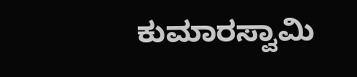ಕುಮಾರಸ್ವಾಮಿ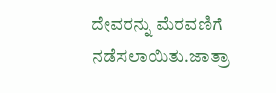ದೇವರನ್ನು ಮೆರವಣಿಗೆ ನಡೆಸಲಾಯಿತು.ಜಾತ್ರಾ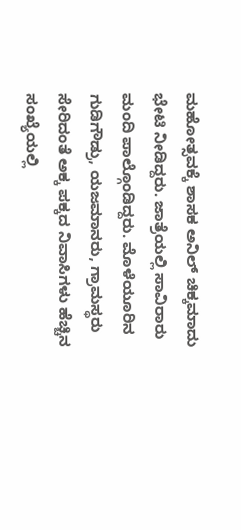ಮಹೋತ್ಸವಕ್ಕೆ ಶಾಸಕ ಅನಿಲ್ ಚಿಕ್ಕಮಾದು ಭೇಟಿ ನೀಡಿದ್ದರು. ಜಾತ್ರೆಯಲ್ಲಿ ಸಾವಿರಾರು ಮಂದಿ ಪಾಲ್ಗೊಂಡಿದ್ದರು. ಮೊಳೆಯೂರಿನ ಗುಡಿಗೌಡ್ರು, ಯಜಮಾನರು, ಗ್ರಾಮಸ್ಥರು ಸೇರಿದಂತೆ ಅಕ್ಕ ಪಕ್ಕದ ನಿವಾಸಿಗಳು ಹೆಚ್ಚಿನ ಸಂಖ್ಯೆಯಲ್ಲಿ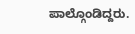ಪಾಲ್ಗೊಂಡಿದ್ದರು.